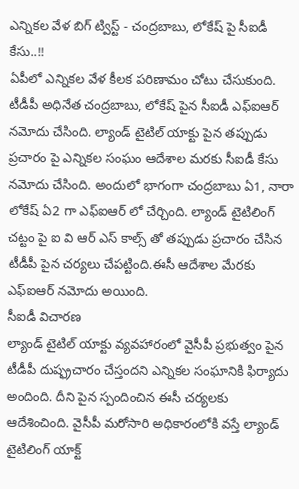ఎన్నికల వేళ బిగ్ ట్విస్ట్ - చంద్రబాబు, లోకేష్ పై సీఐడీ కేసు..!!
ఏపీలో ఎన్నికల వేళ కీలక పరిణామం చోటు చేసుకుంది. టీడీపీ అధినేత చంద్రబాబు, లోకేష్ పైన సీఐడీ ఎఫ్ఐఆర్ నమోదు చేసింది. ల్యాండ్ టైటిల్ యాక్టు పైన తప్పుడు ప్రచారం పై ఎన్నికల సంఘం ఆదేశాల మరకు సీఐడీ కేసు నమోదు చేసింది. అందులో భాగంగా చంద్రబాబు ఏ1, నారా లోకేష్ ఏ2 గా ఎఫ్ఐఆర్ లో చేర్చింది. ల్యాండ్ టైటిలింగ్ చట్టం పై ఐ వి ఆర్ ఎస్ కాల్స్ తో తప్పుడు ప్రచారం చేసిన టీడీపీ పైన చర్యలు చేపట్టింది.ఈసీ ఆదేశాల మేరకు ఎఫ్ఐఆర్ నమోదు అయింది.
సీఐడీ విచారణ
ల్యాండ్ టైటిల్ యాక్టు వ్యవహారంలో వైసీపీ ప్రభుత్వం పైన టీడీపీ దుష్ఫ్రచారం చేస్తందని ఎన్నికల సంఘానికి ఫిర్యాదు అందింది. దీని పైన స్పందించిన ఈసీ చర్యలకు ఆదేశించింది. వైసీపీ మరోసారి అధికారంలోకి వస్తే ల్యాండ్ టైటిలింగ్ యాక్ట్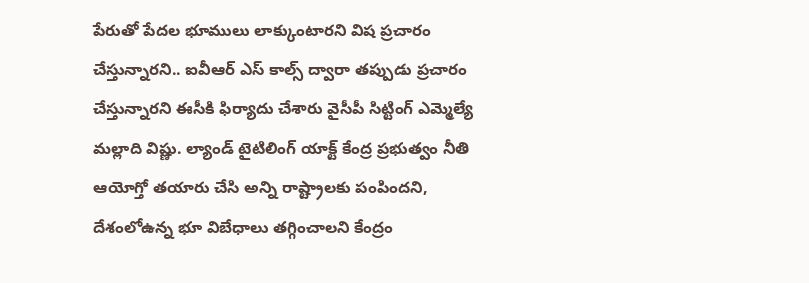పేరుతో పేదల భూములు లాక్కుంటారని విష ప్రచారం చేస్తున్నారని.. ఐవీఆర్ ఎస్ కాల్స్ ద్వారా తప్పుడు ప్రచారం చేస్తున్నారని ఈసీకి ఫిర్యాదు చేశారు వైసీపీ సిట్టింగ్ ఎమ్మెల్యే మల్లాది విష్ణు. ల్యాండ్ టైటిలింగ్ యాక్ట్ కేంద్ర ప్రభుత్వం నీతి ఆయోగ్తో తయారు చేసి అన్ని రాష్ట్రాలకు పంపిందని, దేశంలోఉన్న భూ విబేధాలు తగ్గించాలని కేంద్రం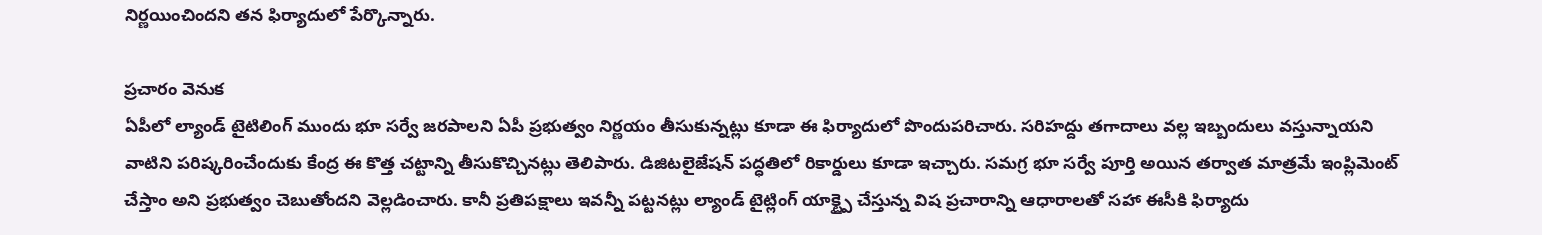నిర్ణయించిందని తన ఫిర్యాదులో పేర్కొన్నారు.

ప్రచారం వెనుక
ఏపీలో ల్యాండ్ టైటిలింగ్ ముందు భూ సర్వే జరపాలని ఏపీ ప్రభుత్వం నిర్ణయం తీసుకున్నట్లు కూడా ఈ ఫిర్యాదులో పొందుపరిచారు. సరిహద్దు తగాదాలు వల్ల ఇబ్బందులు వస్తున్నాయని వాటిని పరిష్కరించేందుకు కేంద్ర ఈ కొత్త చట్టాన్ని తీసుకొచ్చినట్లు తెలిపారు. డిజిటలైజేషన్ పద్ధతిలో రికార్డులు కూడా ఇచ్చారు. సమగ్ర భూ సర్వే పూర్తి అయిన తర్వాత మాత్రమే ఇంప్లిమెంట్ చేస్తాం అని ప్రభుత్వం చెబుతోందని వెల్లడించారు. కానీ ప్రతిపక్షాలు ఇవన్నీ పట్టనట్లు ల్యాండ్ టైట్లింగ్ యాక్ట్పై చేస్తున్న విష ప్రచారాన్ని ఆధారాలతో సహా ఈసీకి ఫిర్యాదు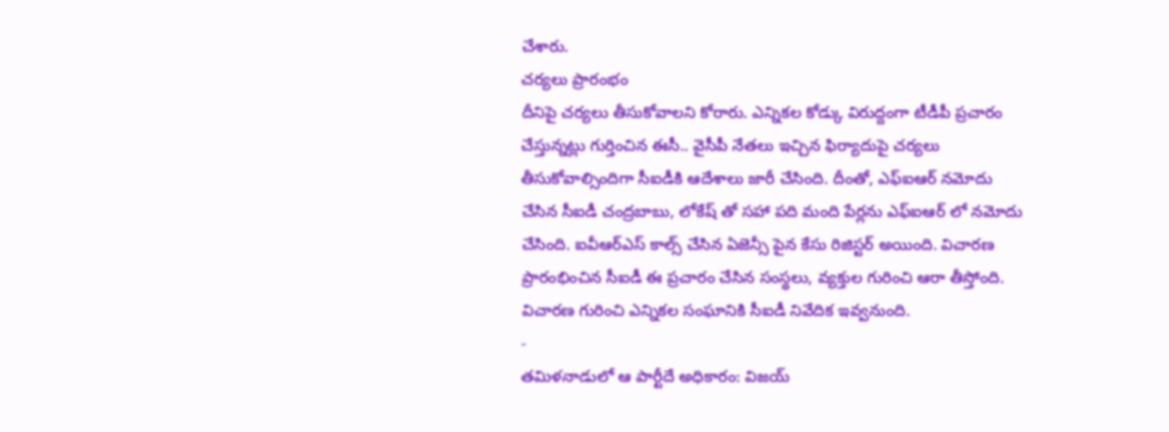చేశారు.
చర్యలు ప్రారంభం
దీనిపై చర్యలు తీసుకోవాలని కోరారు. ఎన్నికల కోడ్కు విరుద్దంగా టీడీపీ ప్రచారం చేస్తున్నట్లు గుర్తించిన ఈసీ.. వైసీపీ నేతలు ఇచ్చిన ఫిర్యాదుపై చర్యలు తీసుకోవాల్సిందిగా సీఐడీకి ఆదేశాలు జారీ చేసింది. దీంతో, ఎఫ్ఐఆర్ నమోదు చేసిన సీఐడీ చంద్రబాబు, లోకేష్ తో సహా పది మంది పేర్లను ఎఫ్ఐఆర్ లో నమోదు చేసింది. ఐవీఆర్ఎస్ కాల్స్ చేసిన ఏజెన్సీ పైన కేసు రిజిస్టర్ అయింది. విచారణ ప్రారంభించిన సీఐడీ ఈ ప్రచారం చేసిన సంస్థలు, వ్యక్తుల గురించి ఆరా తీస్తోంది. విచారణ గురించి ఎన్నికల సంఘానికి సీఐడీ నివేదిక ఇవ్వనుంది.
-
తమిళనాడులో ఆ పార్టీదే అధికారం: విజయ్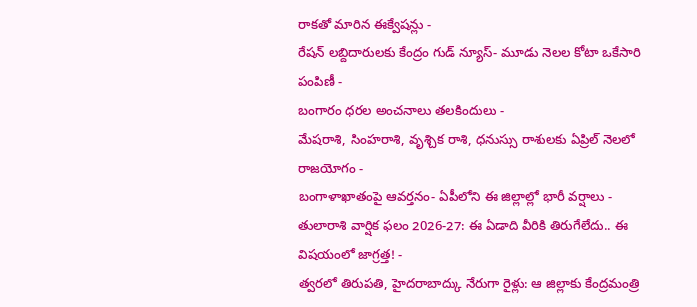రాకతో మారిన ఈక్వేషన్లు -
రేషన్ లబ్దిదారులకు కేంద్రం గుడ్ న్యూస్- మూడు నెలల కోటా ఒకేసారి పంపిణీ -
బంగారం ధరల అంచనాలు తలకిందులు -
మేషరాశి, సింహరాశి, వృశ్చిక రాశి, ధనుస్సు రాశులకు ఏప్రిల్ నెలలో రాజయోగం -
బంగాళాఖాతంపై ఆవర్తనం- ఏపీలోని ఈ జిల్లాల్లో భారీ వర్షాలు -
తులారాశి వార్షిక ఫలం 2026-27: ఈ ఏడాది వీరికి తిరుగేలేదు.. ఈ విషయంలో జాగ్రత్త! -
త్వరలో తిరుపతి, హైదరాబాద్కు నేరుగా రైళ్లు: ఆ జిల్లాకు కేంద్రమంత్రి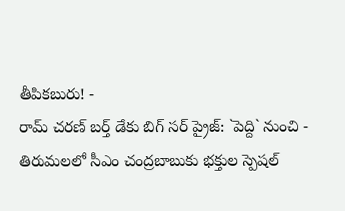తీపికబురు! -
రామ్ చరణ్ బర్త్ డేకు బిగ్ సర్ ప్రైజ్: `పెద్ది` నుంచి -
తిరుమలలో సీఎం చంద్రబాబుకు భక్తుల స్పెషల్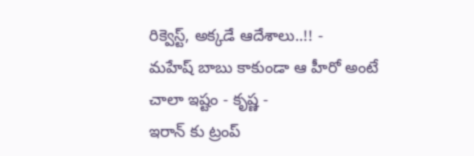రిక్వెస్ట్, అక్కడే ఆదేశాలు..!! -
మహేష్ బాబు కాకుండా ఆ హీరో అంటే చాలా ఇష్టం - కృష్ణ -
ఇరాన్ కు ట్రంప్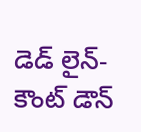డెడ్ లైన్- కౌంట్ డౌన్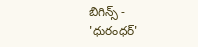బిగిన్స్ -
'ధురంధర్'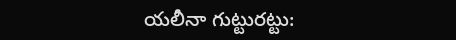యలీనా గుట్టురట్టు: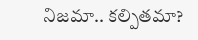నిజమా.. కల్పితమా?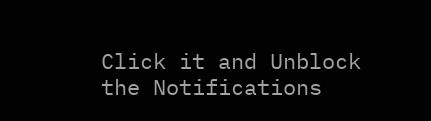Click it and Unblock the Notifications